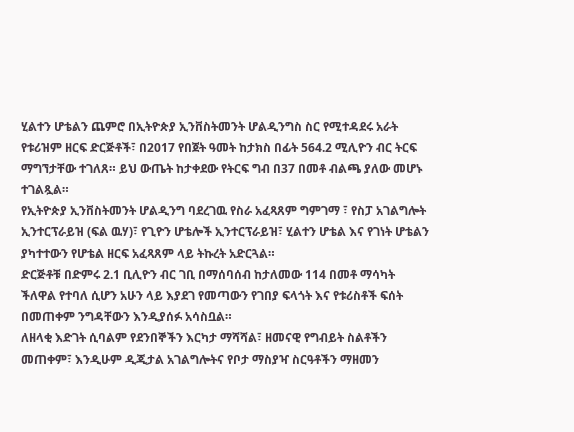ሂልተን ሆቴልን ጨምሮ በኢትዮጵያ ኢንቨስትመንት ሆልዲንግስ ስር የሚተዳደሩ አራት የቱሪዝም ዘርፍ ድርጅቶች፣ በ2017 የበጀት ዓመት ከታክስ በፊት 564.2 ሚሊዮን ብር ትርፍ ማግኘታቸው ተገለጸ። ይህ ውጤት ከታቀደው የትርፍ ግብ በ37 በመቶ ብልጫ ያለው መሆኑ ተገልጿል።
የኢትዮጵያ ኢንቨስትመንት ሆልዲንግ ባደረገዉ የስራ አፈጻጸም ግምገማ ፣ የስፓ አገልግሎት ኢንተርፕራይዝ (ፍል ዉሃ)፣ የጊዮን ሆቴሎች ኢንተርፕራይዝ፣ ሂልተን ሆቴል እና የገነት ሆቴልን ያካተተውን የሆቴል ዘርፍ አፈጻጸም ላይ ትኩረት አድርጓል።
ድርጅቶቹ በድምሩ 2.1 ቢሊዮን ብር ገቢ በማሰባሰብ ከታለመው 114 በመቶ ማሳካት ችለዋል የተባለ ሲሆን አሁን ላይ እያደገ የመጣውን የገበያ ፍላጎት እና የቱሪስቶች ፍሰት በመጠቀም ንግዳቸውን እንዲያሰፉ አሳስቧል።
ለዘላቂ እድገት ሲባልም የደንበኞችን እርካታ ማሻሻል፣ ዘመናዊ የግብይት ስልቶችን መጠቀም፣ እንዲሁም ዲጂታል አገልግሎትና የቦታ ማስያዣ ስርዓቶችን ማዘመን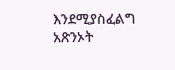እንደሚያስፈልግ አጽንኦት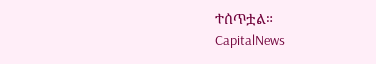ተሰጥቷል።
CapitalNews